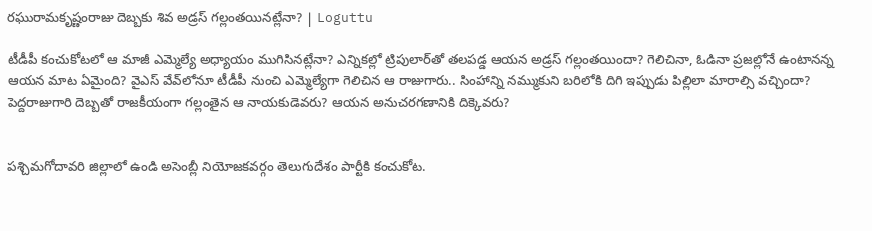రఘురామకృష్ణంరాజు దెబ్బకు శివ అడ్రస్ గల్లంతయినట్లేనా? | Loguttu

టీడీపీ కంచుకోటలో ఆ మాజీ ఎమ్మెల్యే అధ్యాయం ముగిసినట్లేనా? ఎన్నికల్లో ట్రిపులార్‌తో తలపడ్డ ఆయన అడ్రస్ గల్లంతయిందా? గెలిచినా, ఓడినా ప్రజల్లోనే ఉంటానన్న ఆయన మాట ఏమైంది? వైఎస్‌ వేవ్‌లోనూ టీడీపీ నుంచి ఎమ్మెల్యేగా గెలిచిన ఆ రాజుగారు.. సింహాన్ని నమ్ముకుని బరిలోకి దిగి ఇప్పుడు పిల్లిలా మారాల్సి వచ్చిందా? పెద్దరాజుగారి దెబ్బతో రాజకీయంగా గల్లంతైన ఆ నాయకుడెవరు? ఆయన అనుచరగణానికి దిక్కెవరు?


పశ్చిమగోదావరి జిల్లాలో ఉండి అసెంబ్లీ నియోజకవర్గం తెలుగుదేశం పార్టీకి కంచుకోట.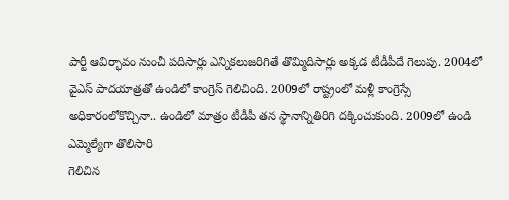పార్టీ ఆవిర్భావం నుంచీ పదిసార్లు ఎన్నికలుజరిగితే తొమ్మిదిసార్లు అక్కడ టీడీపీదే గెలుపు. 2004లో వైఎస్‌ పాదయాత్రతో ఉండిలో కాంగ్రెస్‌ గెలిచింది. 2009లో రాష్ట్రంలో మళ్లీ కాంగ్రెస్సే అధికారంలోకొచ్చినా.. ఉండిలో మాత్రం టీడీపీ తన స్థానాన్నితిరిగి దక్కించుకుంది. 2009లో ఉండి ఎమ్మెల్యేగా తొలిసారి
గెలిచిన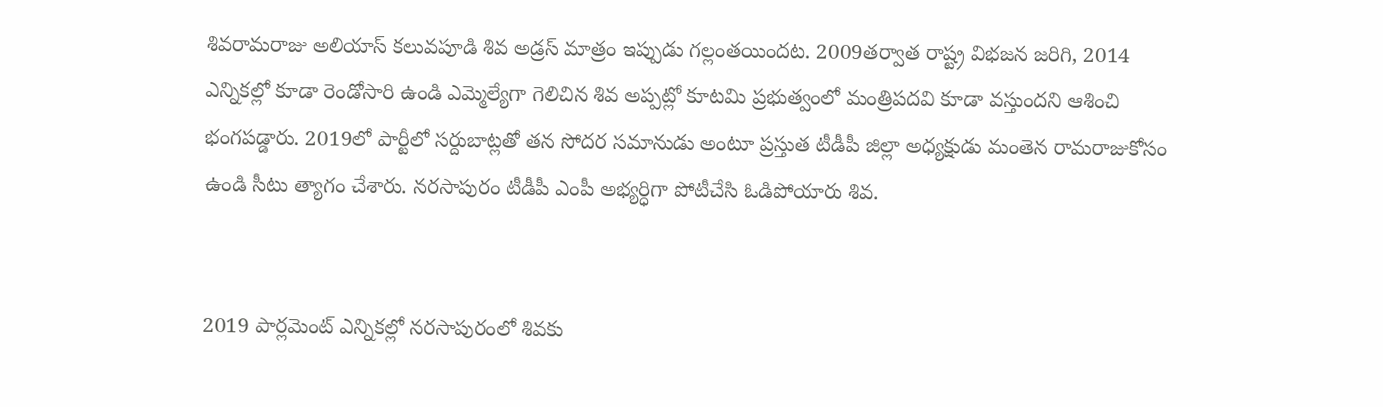శివరామరాజు అలియాస్ కలువపూడి శివ అడ్రస్ మాత్రం ఇప్పుడు గల్లంతయిందట. 2009తర్వాత రాష్ట్ర విభజన జరిగి, 2014
ఎన్నికల్లో కూడా రెండోసారి ఉండి ఎమ్మెల్యేగా గెలిచిన శివ అప్పట్లో కూటమి ప్రభుత్వంలో మంత్రిపదవి కూడా వస్తుందని ఆశించి
భంగపడ్డారు. 2019లో పార్టీలో సర్దుబాట్లతో తన సోదర సమానుడు అంటూ ప్రస్తుత టీడీపీ జిల్లా అధ్యక్షుడు మంతెన రామరాజుకోసం ఉండి సీటు త్యాగం చేశారు. నరసాపురం టీడీపీ ఎంపీ అభ్యర్ధిగా పోటీచేసి ఓడిపోయారు శివ.


2019 పార్లమెంట్‌ ఎన్నికల్లో నరసాపురంలో శివకు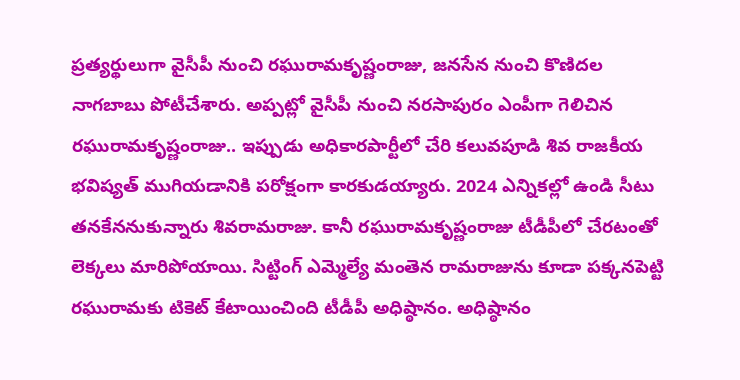ప్రత్యర్థులుగా వైసీపీ నుంచి రఘురామకృష్ణంరాజు, జనసేన నుంచి కొణిదల నాగబాబు పోటీచేశారు. అప్పట్లో వైసీపీ నుంచి నరసాపురం ఎంపీగా గెలిచిన రఘురామకృష్ణంరాజు.. ఇప్పుడు అధికారపార్టీలో చేరి కలువపూడి శివ రాజకీయ భవిష్యత్ ముగియడానికి పరోక్షంగా కారకుడయ్యారు. 2024 ఎన్నికల్లో ఉండి సీటు తనకేననుకున్నారు శివరామరాజు. కానీ రఘురామకృష్ణంరాజు టీడీపీలో చేరటంతో లెక్కలు మారిపోయాయి. సిట్టింగ్ ఎమ్మెల్యే మంతెన రామరాజును కూడా పక్కనపెట్టి రఘురామకు టికెట్‌ కేటాయించింది టీడీపీ అధిష్ఠానం. అధిష్ఠానం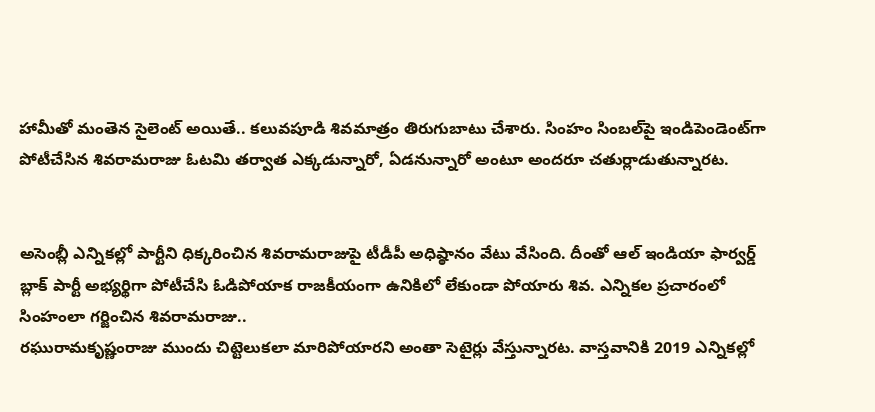హామీతో మంతెన సైలెంట్‌ అయితే.. కలువపూడి శివమాత్రం తిరుగుబాటు చేశారు. సింహం సింబల్‌పై ఇండిపెండెంట్‌గా పోటీచేసిన శివరామరాజు ఓటమి తర్వాత ఎక్కడున్నారో, ఏడనున్నారో అంటూ అందరూ చతుర్లాడుతున్నారట.


అసెంబ్లీ ఎన్నికల్లో పార్టీని ధిక్కరించిన శివరామరాజుపై టీడీపీ అధిష్ఠానం వేటు వేసింది. దీంతో ఆల్ ఇండియా ఫార్వర్డ్ బ్లాక్ పార్టీ అభ్యర్థిగా పోటీచేసి ఓడిపోయాక రాజకీయంగా ఉనికిలో లేకుండా పోయారు శివ. ఎన్నికల ప్రచారంలో సింహంలా గర్జించిన శివరామరాజు..
రఘురామకృష్ణంరాజు ముందు చిట్టెలుకలా మారిపోయారని అంతా సెటైర్లు వేస్తున్నారట. వాస్తవానికి 2019 ఎన్నికల్లో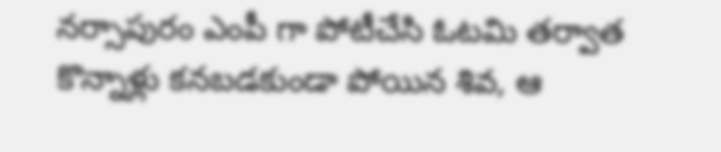నర్సాపురం ఎంపీ గా పోటీచేసి ఓటమి తర్వాత కొన్నాళ్లు కనబడకుండా పోయిన శివ, ఆ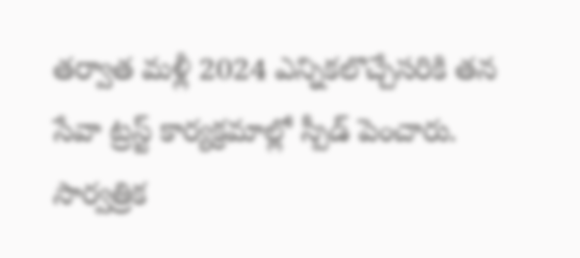తర్వాత మళ్లీ 2024 ఎన్నికలొచ్చేసరికి తన సేవా ట్రస్ట్ కార్యక్రమాల్లో స్పీడ్‌ పెంచారు. సార్వత్రిక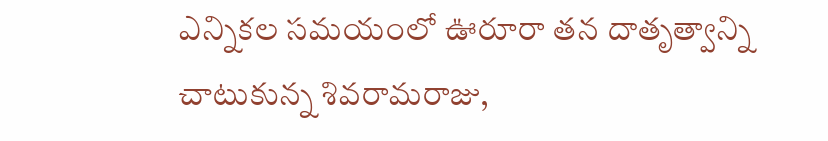ఎన్నికల సమయంలో ఊరూరా తన దాతృత్వాన్ని చాటుకున్న శివరామరాజు,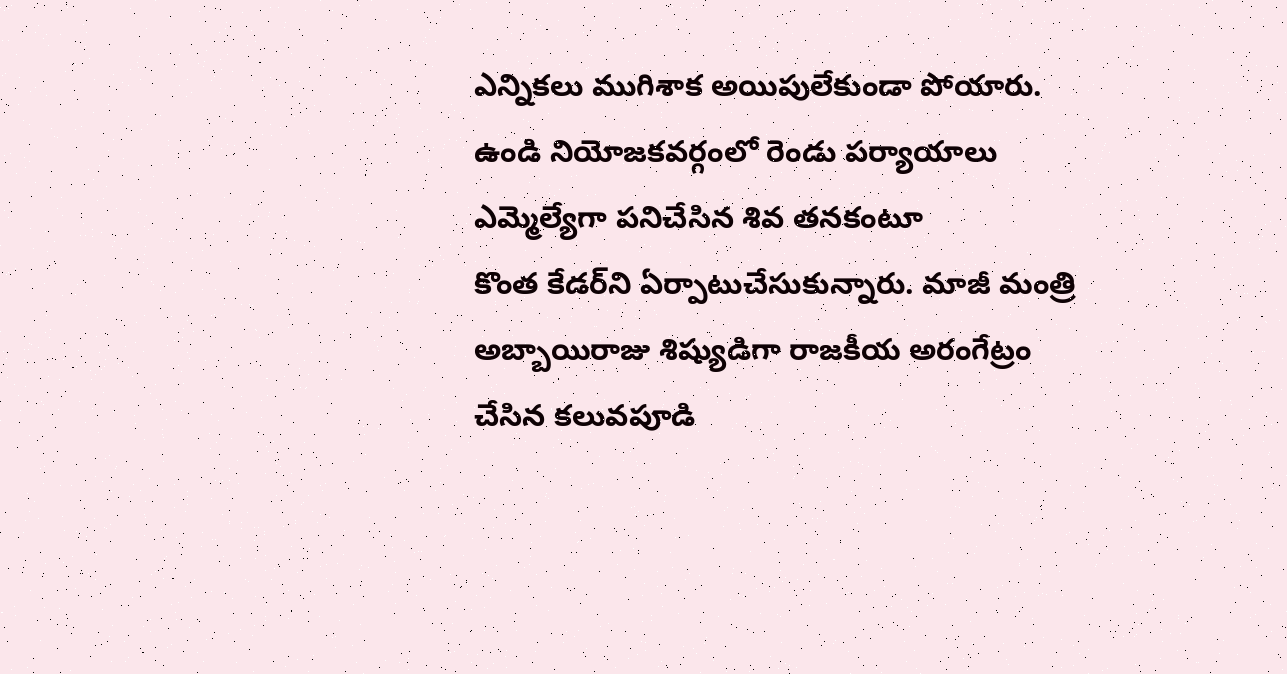ఎన్నికలు ముగిశాక అయిపులేకుండా పోయారు. ఉండి నియోజకవర్గంలో రెండు పర్యాయాలు ఎమ్మెల్యేగా పనిచేసిన శివ తనకంటూ
కొంత కేడర్‌ని ఏర్పాటుచేసుకున్నారు. మాజీ మంత్రి అబ్బాయిరాజు శిష్యుడిగా రాజకీయ అరంగేట్రం చేసిన కలువపూడి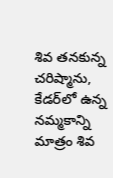శివ తనకున్న చరిష్మాను, కేడర్‌లో ఉన్న నమ్మకాన్ని మాత్రం శివ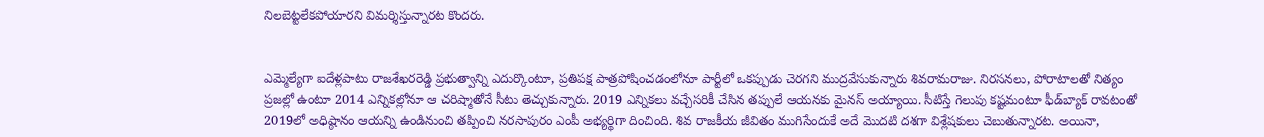నిలబెట్టలేకపోయారని విమర్శిస్తున్నారట కొందరు.


ఎమ్మెల్యేగా ఐదేళ్లపాటు రాజశేఖరరెడ్డి ప్రభుత్వాన్ని ఎదుర్కొంటూ, ప్రతిపక్ష పాత్రపోషించడంలోనూ పార్టీలో ఒకప్పుడు చెరగని ముద్రవేసుకున్నారు శివరామరాజు. నిరసనలు, పోరాటాలతో నిత్యం
ప్రజల్లో ఉంటూ 2014 ఎన్నికల్లోనూ ఆ చరిష్మాతోనే సీటు తెచ్చుకున్నారు. 2019 ఎన్నికలు వచ్చేసరికీ చేసిన తప్పులే ఆయనకు మైనస్‌ అయ్యాయి. సీటిస్తే గెలుపు కష్టమంటూ ఫీడ్‌బ్యాక్‌ రావటంతో 2019లో అధిష్ఠానం ఆయన్ని ఉండినుంచి తప్పించి నరసాపురం ఎంపీ అభ్యర్థిగా దించింది. శివ రాజకీయ జీవితం ముగిసేందుకే అదే మొదటి దశగా విశ్లేషకులు చెబుతున్నారట. అయినా,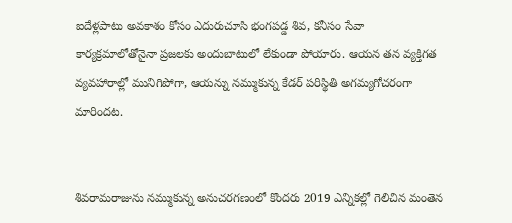ఐదేళ్లపాటు అవకాశం కోసం ఎదురుచూసి భంగపడ్డ శివ, కనీసం సేవా కార్యక్రమాలోతోనైనా ప్రజలకు అందుబాటులో లేకుండా పోయారు. ఆయన తన వ్యక్తిగత వ్యవహారాల్లో మునిగిపోగా, ఆయన్ను నమ్ముకున్న కేడర్ పరిస్థితి అగమ్యగోచరంగా మారిందట.


శివరామరాజును నమ్ముకున్న అనుచరగణంలో కొందరు 2019 ఎన్నికల్లో గెలిచిన మంతెన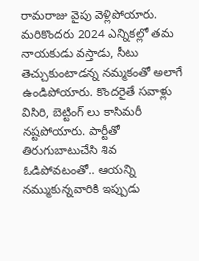రామరాజు వైపు వెళ్లిపోయారు. మరికొందరు 2024 ఎన్నికల్లో తమ నాయకుడు వస్తాడు, సీటు తెచ్చుకుంటాడన్న నమ్మకంతో అలాగే ఉండిపోయారు. కొందరైతే సవాళ్లు విసిరి, బెట్టింగ్ లు కాసిమరీ నష్టపోయారు. పార్టీతో తిరుగుబాటుచేసి శివ ఓడిపోవటంతో.. ఆయన్ని నమ్ముకున్నవారికి ఇప్పుడు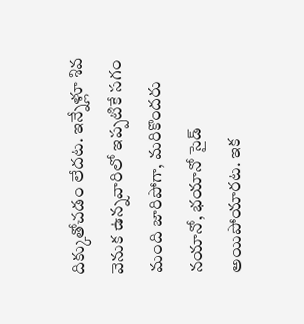దిక్కుతోచడం లేదట. ఇన్నేళ్లూ శివ వెనుక ఉన్నవారిలో ఇప్పటికే సగం మంది జారిపోగా, మరికొందరు నయానో, భయానో సైడ్ అయిపోయారట. ఇక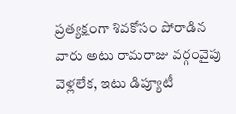ప్రత్యక్షంగా శివకోసం పోరాడిన వారు అటు రామరాజు వర్గంవైపు వెళ్లలేక, ఇటు డిప్యూటీ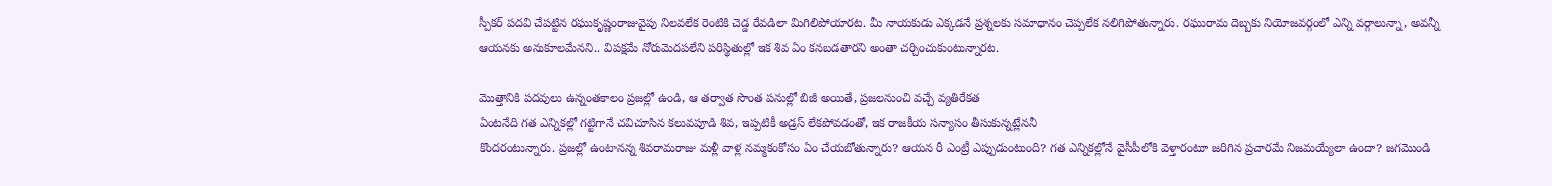స్పీకర్ పదవి చేపట్టిన రఘుకృష్ణంరాజువైపు నిలవలేక రెంటికి చెడ్డ రేవడిలా మిగిలిపోయారట. మీ నాయకుడు ఎక్కడనే ప్రశ్నలకు సమాధానం చెప్పలేక నలిగిపోతున్నారు. రఘురామ దెబ్బకు నియోజవర్గంలో ఎన్ని వర్గాలున్నా, అవన్నీ ఆయనకు అనుకూలమేనని.. విపక్షమే నోరుమెదపలేని పరిస్థితుల్లో ఇక శివ ఏం కనబడతారని అంతా చర్చించుకుంటున్నారట.

మొత్తానికి పదవులు ఉన్నంతకాలం ప్రజల్లో ఉండి, ఆ తర్వాత సొంత పనుల్లో బిజీ అయితే, ప్రజలనుంచి వచ్చే వ్యతిరేకత
ఏంటనేది గత ఎన్నికల్లో గట్టిగానే చవిచూసిన కలువపూడి శివ, ఇప్పటికీ అడ్రస్ లేకపోవడంతో, ఇక రాజకీయ సన్యాసం తీసుకున్నట్లేననీ
కొందరంటున్నారు. ప్రజల్లో ఉంటానన్న శివరామరాజు మళ్లీ వాళ్ల నమ్మకంకోసం ఏం చేయబోతున్నారు? ఆయన రీ ఎంట్రీ ఎప్పుడుంటుంది? గత ఎన్నికల్లోనే వైసీపీలోకి వెళ్తారంటూ జరిగిన ప్రచారమే నిజమయ్యేలా ఉందా? జగమొండి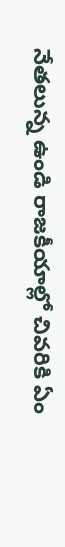నేతలున్న ఉండి రాజకీయాల్లో చివరికి ఏం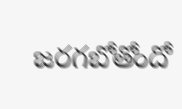జరగబోతోందో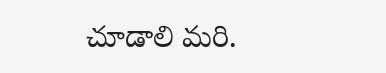చూడాలి మరి.